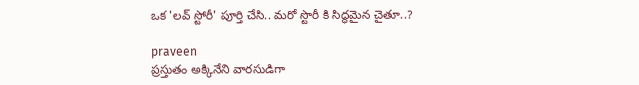ఒక 'లవ్ స్టోరీ' పూర్తి చేసి.. మరో స్టొరీ కి సిద్ధమైన చైతూ..?

praveen
ప్రస్తుతం అక్కినేని వారసుడిగా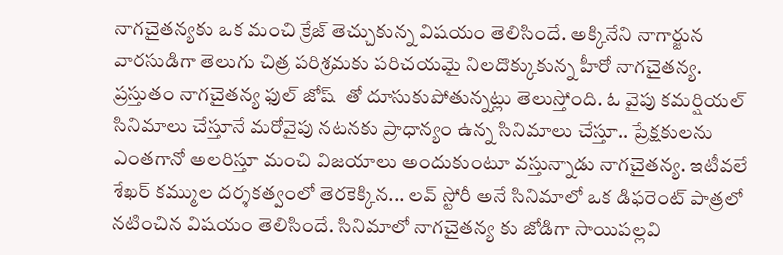నాగచైతన్యకు ఒక మంచి క్రేజ్ తెచ్చుకున్న విషయం తెలిసిందే. అక్కినేని నాగార్జున వారసుడిగా తెలుగు చిత్ర పరిశ్రమకు పరిచయమై నిలదొక్కుకున్న హీరో నాగచైతన్య. ప్రస్తుతం నాగచైతన్య ఫుల్ జోష్  తో దూసుకుపోతున్నట్లు తెలుస్తోంది. ఓ వైపు కమర్షియల్ సినిమాలు చేస్తూనే మరోవైపు నటనకు ప్రాధాన్యం ఉన్న సినిమాలు చేస్తూ.. ప్రేక్షకులను ఎంతగానో అలరిస్తూ మంచి విజయాలు అందుకుంటూ వస్తున్నాడు నాగచైతన్య. ఇటీవలే శేఖర్ కమ్ముల దర్శకత్వంలో తెరకెక్కిన... లవ్ స్టోరీ అనే సినిమాలో ఒక డిఫరెంట్ పాత్రలో నటించిన విషయం తెలిసిందే. సినిమాలో నాగచైతన్య కు జోడిగా సాయిపల్లవి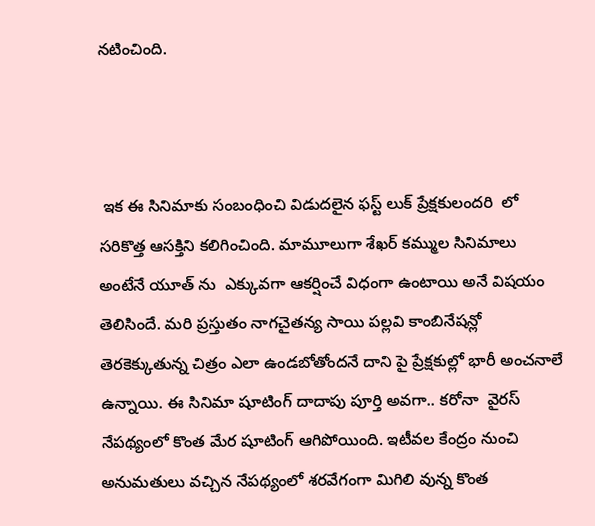నటించింది.



 ఇక ఈ సినిమాకు సంబంధించి విడుదలైన ఫస్ట్ లుక్ ప్రేక్షకులందరి  లో సరికొత్త ఆసక్తిని కలిగించింది. మామూలుగా శేఖర్ కమ్ముల సినిమాలు అంటేనే యూత్ ను  ఎక్కువగా ఆకర్షించే విధంగా ఉంటాయి అనే విషయం తెలిసిందే. మరి ప్రస్తుతం నాగచైతన్య సాయి పల్లవి కాంబినేషన్లో తెరకెక్కుతున్న చిత్రం ఎలా ఉండబోతోందనే దాని పై ప్రేక్షకుల్లో భారీ అంచనాలే ఉన్నాయి. ఈ సినిమా షూటింగ్ దాదాపు పూర్తి అవగా.. కరోనా  వైరస్ నేపథ్యంలో కొంత మేర షూటింగ్ ఆగిపోయింది. ఇటీవల కేంద్రం నుంచి అనుమతులు వచ్చిన నేపథ్యంలో శరవేగంగా మిగిలి వున్న కొంత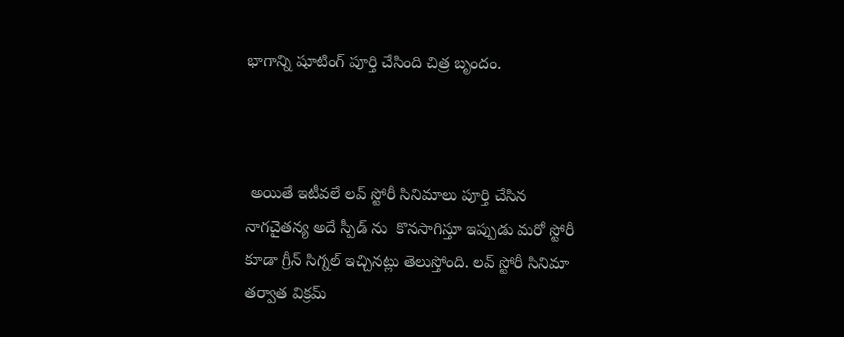భాగాన్ని షూటింగ్ పూర్తి చేసింది చిత్ర బృందం.



 అయితే ఇటీవలే లవ్ స్టోరీ సినిమాలు పూర్తి చేసిన నాగచైతన్య అదే స్పీడ్ ను  కొనసాగిస్తూ ఇప్పుడు మరో స్టోరీ కూడా గ్రీన్ సిగ్నల్ ఇచ్చినట్లు తెలుస్తోంది. లవ్ స్టోరీ సినిమా తర్వాత విక్రమ్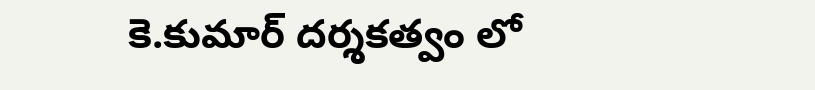కె.కుమార్ దర్శకత్వం లో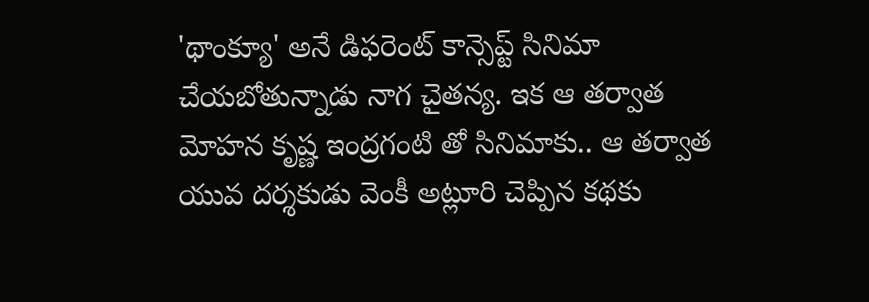'థాంక్యూ' అనే డిఫరెంట్ కాన్సెప్ట్ సినిమా చేయబోతున్నాడు నాగ చైతన్య. ఇక ఆ తర్వాత మోహన కృష్ణ ఇంద్రగంటి తో సినిమాకు.. ఆ తర్వాత యువ దర్శకుడు వెంకీ అట్లూరి చెప్పిన కథకు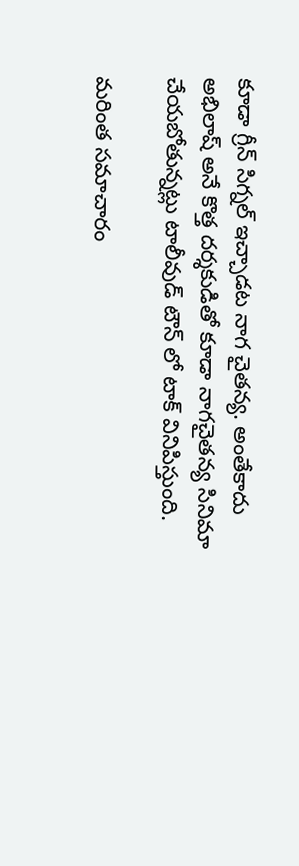కూడా గ్రీన్ సిగ్నల్ ఇచ్చాడట నాగ చైతన్య. అంతేకాదు అభిలాష్ అనే కొత్త దర్శకుడితో కూడా నాగచైతన్య సినిమా చేయబోతున్నట్లు టాలీవుడ్ టౌన్ లో టాక్ వినిపిస్తుంది.

మరింత సమాచారం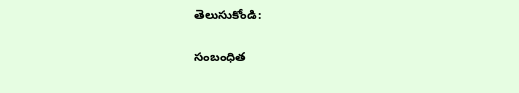తెలుసుకోండి:

సంబంధిత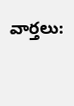వార్తలు: